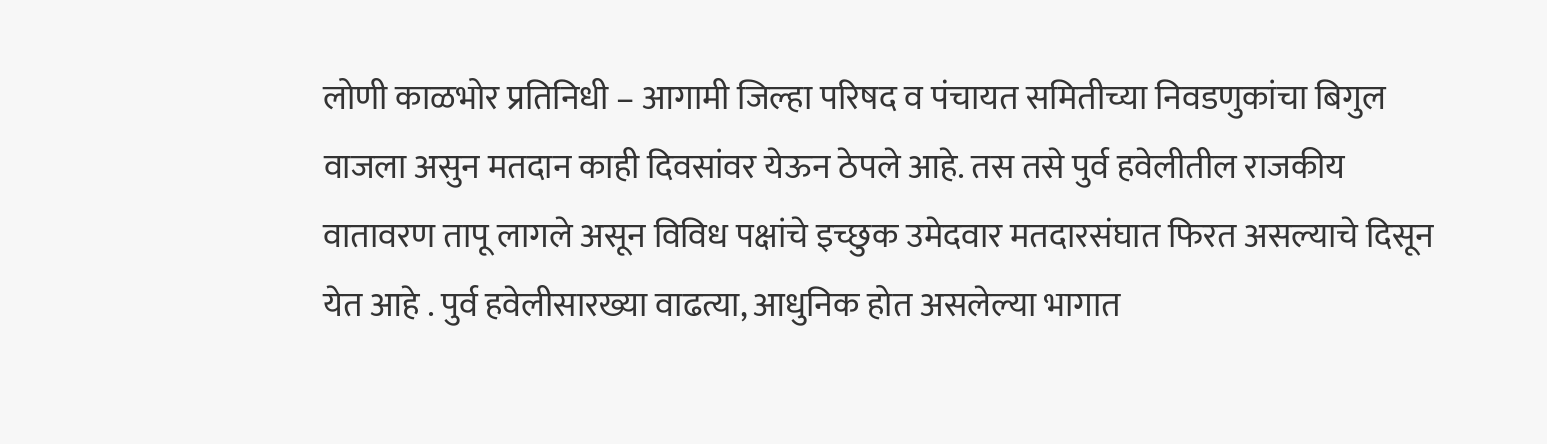लोणी काळभोर प्रतिनिधी – आगामी जिल्हा परिषद व पंचायत समितीच्या निवडणुकांचा बिगुल वाजला असुन मतदान काही दिवसांवर येऊन ठेपले आहे. तस तसे पुर्व हवेलीतील राजकीय वातावरण तापू लागले असून विविध पक्षांचे इच्छुक उमेदवार मतदारसंघात फिरत असल्याचे दिसून येत आहे . पुर्व हवेलीसारख्या वाढत्या, आधुनिक होत असलेल्या भागात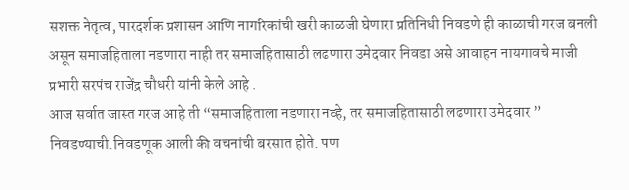सशक्त नेतृत्व, पारदर्शक प्रशासन आणि नागरिकांची खरी काळजी घेणारा प्रतिनिधी निवडणे ही काळाची गरज बनली असून समाजहिताला नडणारा नाही तर समाजहितासाठी लढणारा उमेदवार निवडा असे आवाहन नायगावचे माजी प्रभारी सरपंच राजेंद्र चौधरी यांनी केले आहे .
आज सर्वात जास्त गरज आहे ती “समाजहिताला नडणारा नव्हे, तर समाजहितासाठी लढणारा उमेदवार ” निवडण्याची.निवडणूक आली की वचनांची बरसात होते. पण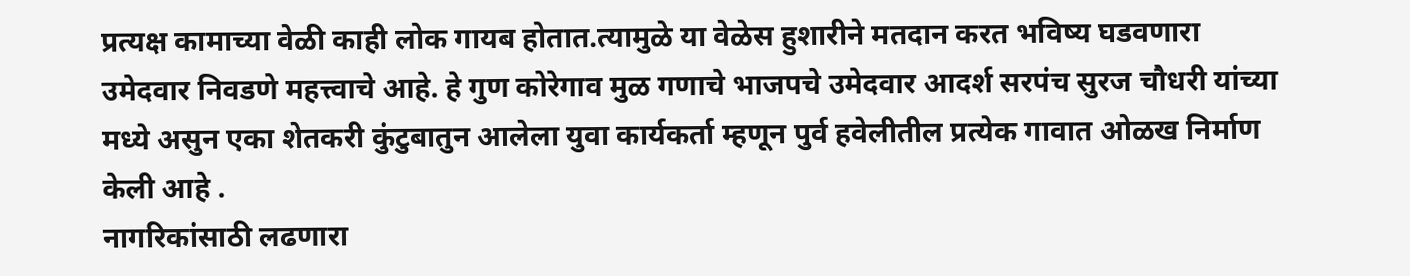प्रत्यक्ष कामाच्या वेळी काही लोक गायब होतात.त्यामुळे या वेळेस हुशारीने मतदान करत भविष्य घडवणारा उमेदवार निवडणे महत्त्वाचे आहे. हे गुण कोरेगाव मुळ गणाचे भाजपचे उमेदवार आदर्श सरपंच सुरज चौधरी यांच्या मध्ये असुन एका शेतकरी कुंटुबातुन आलेला युवा कार्यकर्ता म्हणून पुर्व हवेलीतील प्रत्येक गावात ओळख निर्माण केली आहे .
नागरिकांसाठी लढणारा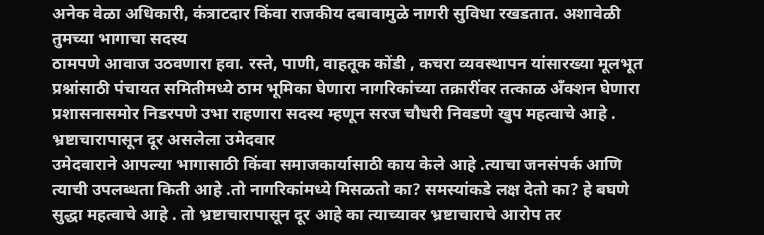अनेक वेळा अधिकारी, कंत्राटदार किंवा राजकीय दबावामुळे नागरी सुविधा रखडतात. अशावेळी तुमच्या भागाचा सदस्य
ठामपणे आवाज उठवणारा हवा. रस्ते, पाणी, वाहतूक कोंडी , कचरा व्यवस्थापन यांसारख्या मूलभूत प्रश्नांसाठी पंचायत समितीमध्ये ठाम भूमिका घेणारा नागरिकांच्या तक्रारींवर तत्काळ अँक्शन घेणारा प्रशासनासमोर निडरपणे उभा राहणारा सदस्य म्हणून सरज चौधरी निवडणे खुप महत्वाचे आहे .
भ्रष्टाचारापासून दूर असलेला उमेदवार
उमेदवाराने आपल्या भागासाठी किंवा समाजकार्यासाठी काय केले आहे .त्याचा जनसंपर्क आणि त्याची उपलब्धता किती आहे .तो नागरिकांमध्ये मिसळतो का? समस्यांकडे लक्ष देतो का? हे बघणे सुद्धा महत्वाचे आहे . तो भ्रष्टाचारापासून दूर आहे का त्याच्यावर भ्रष्टाचाराचे आरोप तर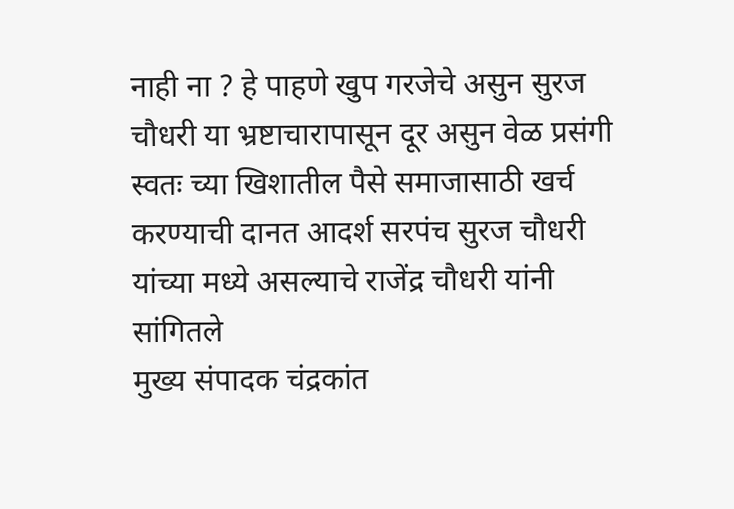नाही ना ? हे पाहणे खुप गरजेचे असुन सुरज चौधरी या भ्रष्टाचारापासून दूर असुन वेळ प्रसंगी स्वतः च्या खिशातील पैसे समाजासाठी खर्च करण्याची दानत आदर्श सरपंच सुरज चौधरी यांच्या मध्ये असल्याचे राजेंद्र चौधरी यांनी सांगितले
मुख्य संपादक चंद्रकांत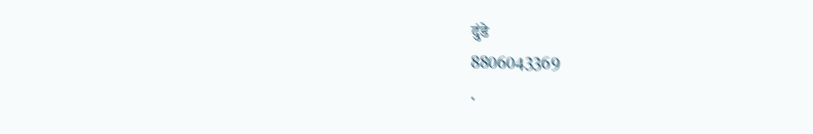दुंडे
8806043369
.